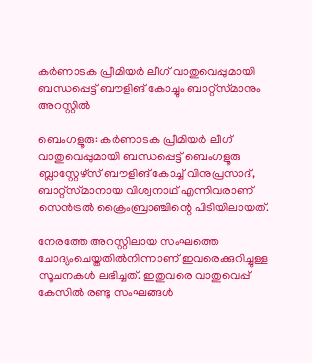കർണാടക പ്രീമിയർ ലീഗ് വാതുവെപ്പുമായി ബന്ധപ്പെട്ട് ബൗളിങ് കോച്ചും ബാറ്റ്സ്‌മാനും അറസ്റ്റിൽ

ബെംഗളൂരു: കർണാടക പ്രീമിയർ ലീഗ് വാതുവെപ്പുമായി ബന്ധപ്പെട്ട് ബെംഗളൂരു ബ്ലാസ്റ്റേഴ്‌സ് ബൗളിങ് കോച്ച് വിനുപ്രസാദ്, ബാറ്റ്‌സ്‌മാനായ വിശ്വനാഥ് എന്നിവരാണ് സെൻട്രൽ ക്രൈംബ്രാഞ്ചിന്റെ പിടിയിലായത്.

നേരത്തേ അറസ്റ്റിലായ സംഘത്തെ ചോദ്യംചെയ്തതിൽനിന്നാണ് ഇവരെക്കുറിച്ചുള്ള സൂചനകൾ ലഭിച്ചത്. ഇതുവരെ വാതുവെപ്പ് കേസിൽ രണ്ടു സംഘങ്ങൾ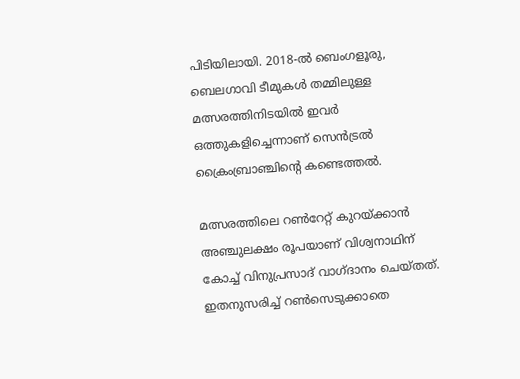പിടിയിലായി. 2018-ൽ ബെംഗളൂരു, ബെലഗാവി ടീമുകൾ തമ്മിലുള്ള മത്സരത്തിനിടയിൽ ഇവർ ഒത്തുകളിച്ചെന്നാണ് സെൻട്രൽ ക്രൈംബ്രാഞ്ചിന്റെ കണ്ടെത്തൽ.

മത്സരത്തിലെ റൺറേറ്റ് കുറയ്ക്കാൻ അഞ്ചുലക്ഷം രൂപയാണ് വിശ്വനാഥിന് കോച്ച് വിനുപ്രസാദ് വാഗ്ദാനം ചെയ്തത്. ഇതനുസരിച്ച് റൺസെടുക്കാതെ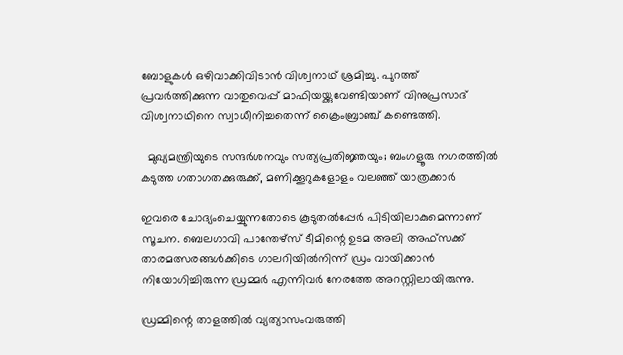ബോളുകൾ ഒഴിവാക്കിവിടാൻ വിശ്വനാഥ് ശ്രമിച്ചു. പുറത്ത് പ്രവർത്തിക്കുന്ന വാതുവെപ്പ് മാഫിയയ്ക്കുവേണ്ടിയാണ് വിനുപ്രസാദ് വിശ്വനാഥിനെ സ്വാധീനിച്ചതെന്ന് ക്രൈംബ്രാഞ്ച് കണ്ടെത്തി.

  മുഖ്യമന്ത്രിയുടെ സന്ദർശനവും സത്യപ്രതിജ്ഞയും; ബംഗളൂരു നഗരത്തിൽ കടുത്ത ഗതാഗതക്കുരുക്ക്, മണിക്കൂറുകളോളം വലഞ്ഞ് യാത്രക്കാർ

ഇവരെ ചോദ്യംചെയ്യുന്നതോടെ കൂടുതൽപ്പേർ പിടിയിലാകുമെന്നാണ് സൂചന. ബെലഗാവി പാന്തേഴ്‌സ് ടീമിന്റെ ഉടമ അലി അഫ്‌സക്ക്‌ താരമത്സരങ്ങൾക്കിടെ ഗാലറിയിൽനിന്ന് ഡ്രം വായിക്കാൻ നിയോഗിച്ചിരുന്ന ഡ്രമ്മർ എന്നിവർ നേരത്തേ അറസ്റ്റിലായിരുന്നു.

ഡ്രമ്മിന്റെ താളത്തിൽ വ്യത്യാസംവരുത്തി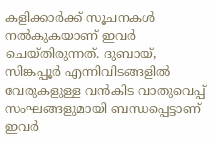കളിക്കാർക്ക് സൂചനകൾ നൽകുകയാണ് ഇവർ ചെയ്തിരുന്നത്. ദുബായ്, സിങ്കപ്പൂർ എന്നിവിടങ്ങളിൽ വേരുകളുള്ള വൻകിട വാതുവെപ്പ് സംഘങ്ങളുമായി ബന്ധപ്പെട്ടാണ് ഇവർ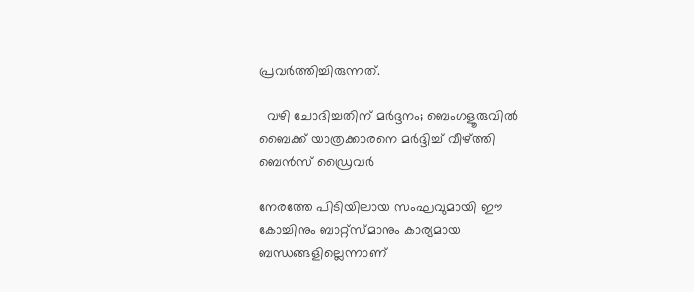പ്രവർത്തിച്ചിരുന്നത്.

  വഴി ചോദിച്ചതിന് മർദ്ദനം; ബെംഗളൂരുവിൽ ബൈക്ക് യാത്രക്കാരനെ മർദ്ദിച്ച് വീഴ്ത്തി ബെൻസ് ഡ്രൈവർ

നേരത്തേ പിടിയിലായ സംഘവുമായി ഈ കോച്ചിനും ബാറ്റ്‌സ്‌മാനും കാര്യമായ ബന്ധങ്ങളില്ലെന്നാണ്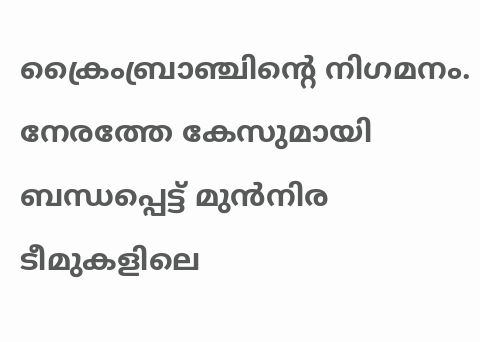ക്രൈംബ്രാഞ്ചിന്റെ നിഗമനം. നേരത്തേ കേസുമായി ബന്ധപ്പെട്ട് മുൻനിര ടീമുകളിലെ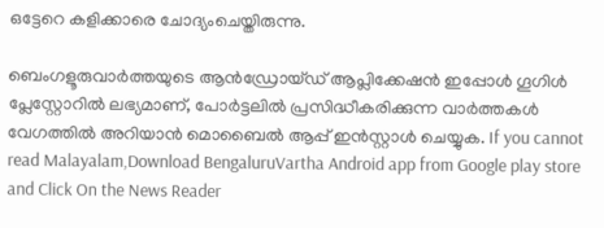ഒട്ടേറെ കളിക്കാരെ ചോദ്യംചെയ്തിരുന്നു.

ബെംഗളൂരുവാർത്തയുടെ ആൻഡ്രോയ്ഡ് ആപ്ലിക്കേഷൻ ഇപ്പോൾ ഗൂഗിൾ പ്ലേസ്റ്റോറിൽ ലഭ്യമാണ്, പോർട്ടലിൽ പ്രസിദ്ധീകരിക്കുന്ന വാർത്തകൾ വേഗത്തിൽ അറിയാൻ മൊബൈൽ ആപ്പ് ഇൻസ്റ്റാൾ ചെയ്യുക. If you cannot read Malayalam,Download BengaluruVartha Android app from Google play store and Click On the News Reader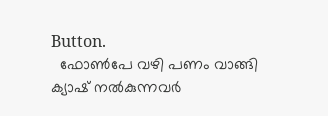Button.
  ഫോൺപേ വഴി പണം വാങ്ങി ക്യാഷ് നൽകുന്നവർ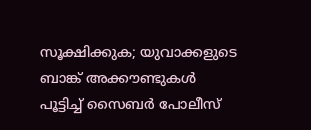സൂക്ഷിക്കുക; യുവാക്കളുടെ ബാങ്ക് അക്കൗണ്ടുകൾ പൂട്ടിച്ച് സൈബർ പോലീസ്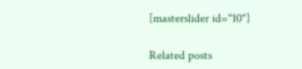[masterslider id="10"]

Related posts